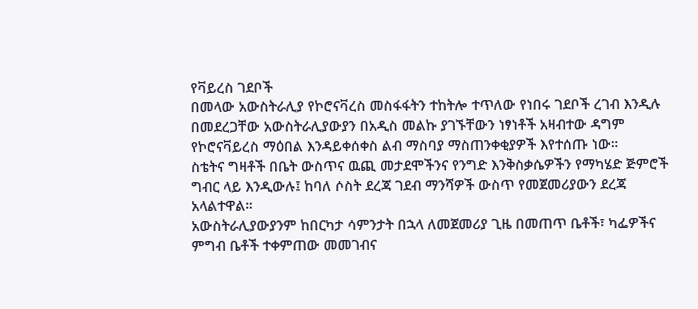የቫይረስ ገደቦች
በመላው አውስትራሊያ የኮሮናቫረስ መስፋፋትን ተከትሎ ተጥለው የነበሩ ገደቦች ረገብ እንዲሉ በመደረጋቸው አውስትራሊያውያን በአዲስ መልኩ ያገኙቸውን ነፃነቶች አዛብተው ዳግም የኮሮናቫይረስ ማዕበል እንዳይቀሰቀስ ልብ ማስባያ ማስጠንቀቂያዎች እየተሰጡ ነው።
ስቴትና ግዛቶች በቤት ውስጥና ዉጪ መታደሞችንና የንግድ እንቅስቃሴዎችን የማካሄድ ጅምሮች ግብር ላይ እንዲውሉ፤ ከባለ ሶስት ደረጃ ገደብ ማንሻዎች ውስጥ የመጀመሪያውን ደረጃ አላልተዋል።
አውስትራሊያውያንም ከበርካታ ሳምንታት በኋላ ለመጀመሪያ ጊዜ በመጠጥ ቤቶች፣ ካፌዎችና ምግብ ቤቶች ተቀምጠው መመገብና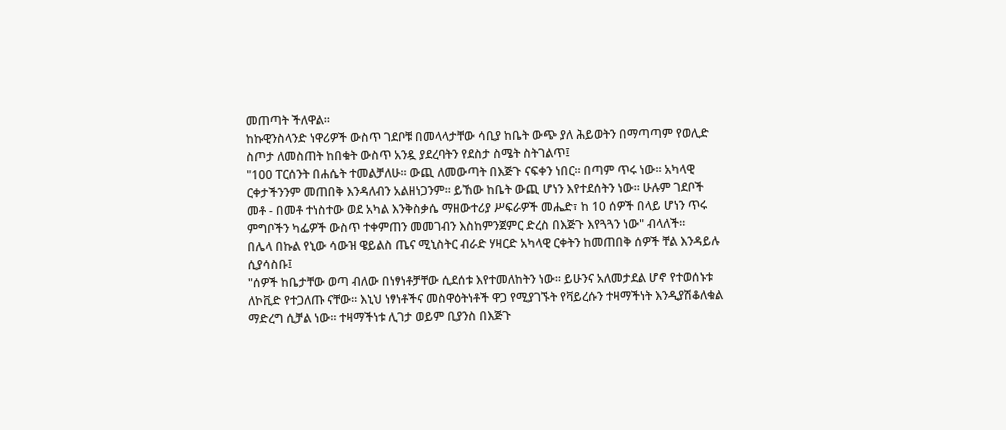መጠጣት ችለዋል።
ከኩዊንስላንድ ነዋሪዎች ውስጥ ገደቦቹ በመላላታቸው ሳቢያ ከቤት ውጭ ያለ ሕይወትን በማጣጣም የወሊድ ስጦታ ለመስጠት ከበቁት ውስጥ አንዷ ያደረባትን የደስታ ስሜት ስትገልጥ፤
"100 ፐርሰንት በሐሴት ተመልቻለሁ። ውጪ ለመውጣት በእጅጉ ናፍቀን ነበር። በጣም ጥሩ ነው። አካላዊ ርቀታችንንም መጠበቅ እንዳለብን አልዘነጋንም። ይኸው ከቤት ውጪ ሆነን እየተደሰትን ነው። ሁሉም ገደቦች መቶ - በመቶ ተነስተው ወደ አካል እንቅስቃሴ ማዘውተሪያ ሥፍራዎች መሔድ፣ ከ 10 ሰዎች በላይ ሆነን ጥሩ ምግቦችን ካፌዎች ውስጥ ተቀምጠን መመገብን እስከምንጀምር ድረስ በእጅጉ እየጓጓን ነው" ብላለች።
በሌላ በኩል የኒው ሳውዝ ዌይልስ ጤና ሚኒስትር ብራድ ሃዛርድ አካላዊ ርቀትን ከመጠበቅ ሰዎች ቸል እንዳይሉ ሲያሳስቡ፤
"ሰዎች ከቤታቸው ወጣ ብለው በነፃነቶቻቸው ሲደሰቱ እየተመለከትን ነው። ይሁንና አለመታደል ሆኖ የተወሰኑቱ ለኮቪድ የተጋለጡ ናቸው። እኒህ ነፃነቶችና መስዋዕትነቶች ዋጋ የሚያገኙት የቫይረሱን ተዛማችነት እንዲያሽቆለቁል ማድረግ ሲቻል ነው። ተዛማችነቱ ሊገታ ወይም ቢያንስ በእጅጉ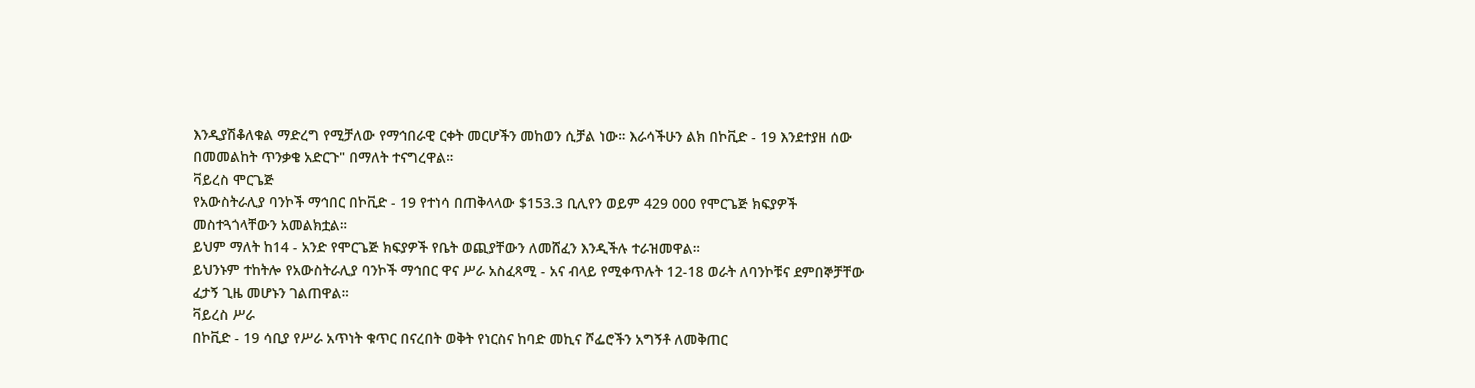እንዲያሽቆለቁል ማድረግ የሚቻለው የማኅበራዊ ርቀት መርሆችን መከወን ሲቻል ነው። እራሳችሁን ልክ በኮቪድ - 19 እንደተያዘ ሰው በመመልከት ጥንቃቄ አድርጉ" በማለት ተናግረዋል።
ቫይረስ ሞርጌጅ
የአውስትራሊያ ባንኮች ማኅበር በኮቪድ - 19 የተነሳ በጠቅላላው $153.3 ቢሊየን ወይም 429 000 የሞርጌጅ ክፍያዎች መስተጓጎላቸውን አመልክቷል።
ይህም ማለት ከ14 - አንድ የሞርጌጅ ክፍያዎች የቤት ወጪያቸውን ለመሸፈን እንዲችሉ ተራዝመዋል።
ይህንኑም ተከትሎ የአውስትራሊያ ባንኮች ማኅበር ዋና ሥራ አስፈጻሚ - አና ብላይ የሚቀጥሉት 12-18 ወራት ለባንኮቹና ደምበኞቻቸው ፈታኝ ጊዜ መሆኑን ገልጠዋል።
ቫይረስ ሥራ
በኮቪድ - 19 ሳቢያ የሥራ አጥነት ቁጥር በናረበት ወቅት የነርስና ከባድ መኪና ሾፌሮችን አግኝቶ ለመቅጠር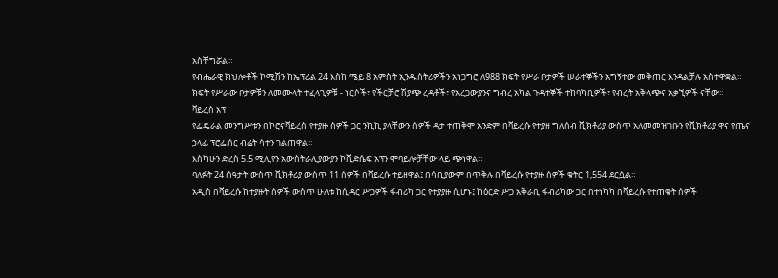አስቸግሯል።
የብሔራዊ ክህሎቶች ኮሚሽን ከኤፕሪል 24 እስከ ሜይ 8 አምስት ኢንዱስትሪዎችን አነጋግሮ ለ988 ክፍት የሥራ ቦታዎች ሠራተኞችን አግኝተው መቅጠር እንዳልቻሉ አስተዋቋል።
ክፍት የሥራው ቦታዎቹን ለመሙላት ተፈላጊዎቹ - ነርሶች፣ የችርቻሮ ሽያጭ ረዳቶች፣ የአረጋውያንና ግብረ አካል ጉዳተኞች ተከባካቢዎች፣ የብረት አቅላጭና አቃኚዎች ናቸው።
ቫይረስ አፕ
የፌዴራል መንግሥቱን በኮሮናቫይረስ የተያዙ ሰዎች ጋር ንኪኪ ያላቸውን ሰዎች ዳታ ተጠቅሞ አንድም በቫይረሱ የተያዘ ግለሰብ ቪክቶሪያ ውስጥ አለመመዝገቡን የቪክቶሪያ ዋና የጤና ኃላፊ ፕሮፌሰር ብሬት ሳተን ገልጠዋል።
እስካሁን ድረስ 5.5 ሚሊየን አውስትራሊያውያን ኮቪድሴፍ አፕን ሞባይሎቻቸው ላይ ጭነዋል።
ባለፉት 24 ሰዓታት ውስጥ ቪክቶሪያ ውስጥ 11 ሰዎች በቫይረሱ ተይዘዋል፤ በሳቢያውም በጥቅሉ በቫይረሱ የተያዙ ሰዎች ቁትር 1,554 ደርሷል።
አዲስ በቫይረሱ ከተያዙት ሰዎች ውስጥ ሁለቱ ከሲዳር ሥጋዎች ፋብሪካ ጋር የተያያዙ ሲሆኑ፤ ከዕርድ ሥጋ አቅራቢ ፋብሪካው ጋር በተነካካ በቫይረሱ የተጠቁት ሰዎች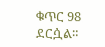ቁጥር 98 ደርሷል።